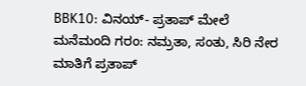BBK10: ವಿನಯ್- ಪ್ರತಾಪ್ ಮೇಲೆ ಮನೆಮಂದಿ ಗರಂ: ನಮ್ರತಾ, ಸಂತು, ಸಿರಿ ನೇರ ಮಾತಿಗೆ ಪ್ರತಾಪ್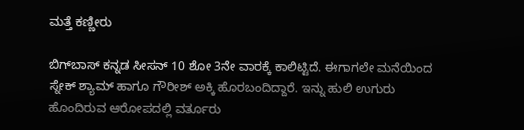ಮತ್ತೆ ಕಣ್ಣೀರು

ಬಿಗ್‌ಬಾಸ್ ಕನ್ನಡ ಸೀಸನ್ 10 ಶೋ 3ನೇ ವಾರಕ್ಕೆ ಕಾಲಿಟ್ಟಿದೆ. ಈಗಾಗಲೇ ಮನೆಯಿಂದ ಸ್ನೇಕ್ ಶ್ಯಾಮ್ ಹಾಗೂ ಗೌರೀಶ್ ಅಕ್ಕಿ ಹೊರಬಂದಿದ್ದಾರೆ. ಇನ್ನು ಹುಲಿ ಉಗುರು ಹೊಂದಿರುವ ಆರೋಪದಲ್ಲಿ ವರ್ತೂರು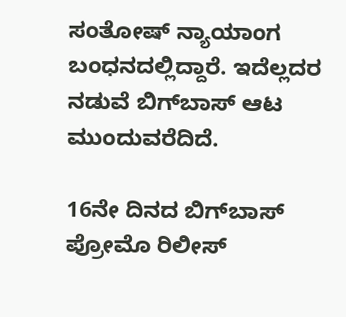ಸಂತೋಷ್ ನ್ಯಾಯಾಂಗ ಬಂಧನದಲ್ಲಿದ್ದಾರೆ. ಇದೆಲ್ಲದರ ನಡುವೆ ಬಿಗ್‌ಬಾಸ್ ಆಟ ಮುಂದುವರೆದಿದೆ.

16ನೇ ದಿನದ ಬಿಗ್‌ಬಾಸ್ ಪ್ರೋಮೊ ರಿಲೀಸ್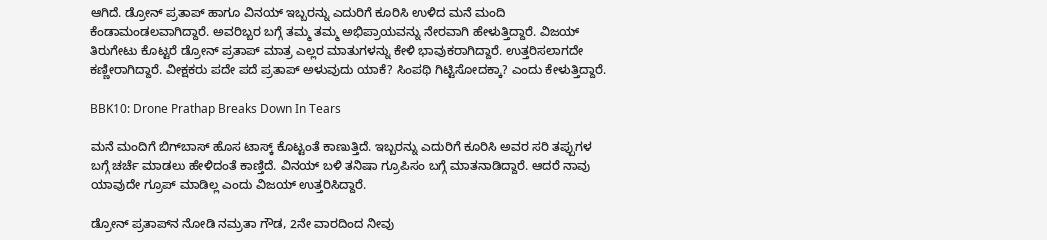ಆಗಿದೆ. ಡ್ರೋನ್ ಪ್ರತಾಪ್ ಹಾಗೂ ವಿನಯ್ ಇಬ್ಬರನ್ನು ಎದುರಿಗೆ ಕೂರಿಸಿ ಉಳಿದ ಮನೆ ಮಂದಿ ಕೆಂಡಾಮಂಡಲವಾಗಿದ್ದಾರೆ. ಅವರಿಬ್ಬರ ಬಗ್ಗೆ ತಮ್ಮ ತಮ್ಮ ಅಭಿಪ್ರಾಯವನ್ನು ನೇರವಾಗಿ ಹೇಳುತ್ತಿದ್ದಾರೆ. ವಿಜಯ್ ತಿರುಗೇಟು ಕೊಟ್ಟರೆ ಡ್ರೋನ್ ಪ್ರತಾಪ್ ಮಾತ್ರ ಎಲ್ಲರ ಮಾತುಗಳನ್ನು ಕೇಳಿ ಭಾವುಕರಾಗಿದ್ದಾರೆ. ಉತ್ತರಿಸಲಾಗದೇ ಕಣ್ಣೀರಾಗಿದ್ದಾರೆ. ವೀಕ್ಷಕರು ಪದೇ ಪದೆ ಪ್ರತಾಪ್ ಅಳುವುದು ಯಾಕೆ? ಸಿಂಪಥಿ ಗಿಟ್ಟಿಸೋದಕ್ಕಾ? ಎಂದು ಕೇಳುತ್ತಿದ್ದಾರೆ.

BBK10: Drone Prathap Breaks Down In Tears

ಮನೆ ಮಂದಿಗೆ ಬಿಗ್‌ಬಾಸ್ ಹೊಸ ಟಾಸ್ಕ್ ಕೊಟ್ಟಂತೆ ಕಾಣುತ್ತಿದೆ. ಇಬ್ಬರನ್ನು ಎದುರಿಗೆ ಕೂರಿಸಿ ಅವರ ಸರಿ ತಪ್ಪುಗಳ ಬಗ್ಗೆ ಚರ್ಚೆ ಮಾಡಲು ಹೇಳಿದಂತೆ ಕಾಣ್ತಿದೆ. ವಿನಯ್ ಬಳಿ ತನಿಷಾ ಗ್ರೂಪಿಸಂ ಬಗ್ಗೆ ಮಾತನಾಡಿದ್ದಾರೆ. ಆದರೆ ನಾವು ಯಾವುದೇ ಗ್ರೂಪ್ ಮಾಡಿಲ್ಲ ಎಂದು ವಿಜಯ್ ಉತ್ತರಿಸಿದ್ದಾರೆ.

ಡ್ರೋನ್ ಪ್ರತಾಪ್‌ನ ನೋಡಿ ನಮ್ರತಾ ಗೌಡ, 2ನೇ ವಾರದಿಂದ ನೀವು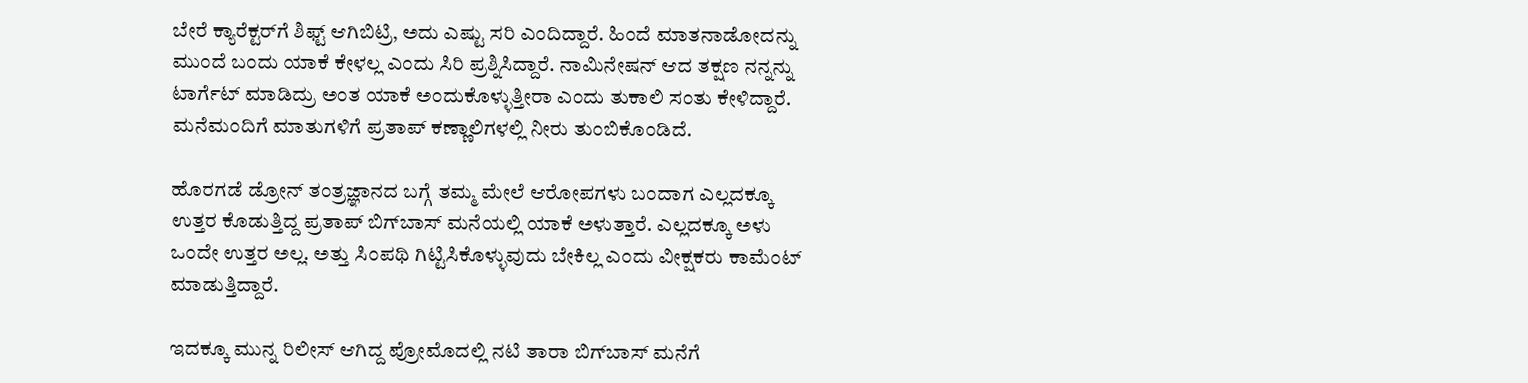ಬೇರೆ ಕ್ಯಾರೆಕ್ಟರ್‌ಗೆ ಶಿಫ್ಟ್ ಆಗಿಬಿಟ್ರಿ, ಅದು ಎಷ್ಟು ಸರಿ ಎಂದಿದ್ದಾರೆ. ಹಿಂದೆ ಮಾತನಾಡೋದನ್ನು ಮುಂದೆ ಬಂದು ಯಾಕೆ ಕೇಳಲ್ಲ ಎಂದು ಸಿರಿ ಪ್ರಶ್ನಿಸಿದ್ದಾರೆ. ನಾಮಿನೇಷನ್ ಆದ ತಕ್ಷಣ ನನ್ನನ್ನು ಟಾರ್ಗೆಟ್ ಮಾಡಿದ್ರು ಅಂತ ಯಾಕೆ ಅಂದುಕೊಳ್ಳುತ್ತೀರಾ ಎಂದು ತುಕಾಲಿ ಸಂತು ಕೇಳಿದ್ದಾರೆ. ಮನೆಮಂದಿಗೆ ಮಾತುಗಳಿಗೆ ಪ್ರತಾಪ್ ಕಣ್ಣಾಲಿಗಳಲ್ಲಿ ನೀರು ತುಂಬಿಕೊಂಡಿದೆ.

ಹೊರಗಡೆ ಡ್ರೋನ್ ತಂತ್ರಜ್ಞಾನದ ಬಗ್ಗೆ ತಮ್ಮ ಮೇಲೆ ಆರೋಪಗಳು ಬಂದಾಗ ಎಲ್ಲದಕ್ಕೂ ಉತ್ತರ ಕೊಡುತ್ತಿದ್ದ ಪ್ರತಾಪ್ ಬಿಗ್‌ಬಾಸ್ ಮನೆಯಲ್ಲಿ ಯಾಕೆ ಅಳುತ್ತಾರೆ. ಎಲ್ಲದಕ್ಕೂ ಅಳು ಒಂದೇ ಉತ್ತರ ಅಲ್ಲ. ಅತ್ತು ಸಿಂಪಥಿ ಗಿಟ್ಟಿಸಿಕೊಳ್ಳುವುದು ಬೇಕಿಲ್ಲ ಎಂದು ವೀಕ್ಷಕರು ಕಾಮೆಂಟ್ ಮಾಡುತ್ತಿದ್ದಾರೆ.

ಇದಕ್ಕೂ ಮುನ್ನ ರಿಲೀಸ್ ಆಗಿದ್ದ ಪ್ರೋಮೊದಲ್ಲಿ ನಟಿ ತಾರಾ ಬಿಗ್‌ಬಾಸ್ ಮನೆಗೆ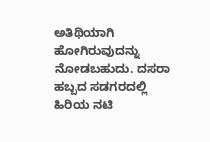ಅತಿಥಿಯಾಗಿ ಹೋಗಿರುವುದನ್ನು ನೋಡಬಹುದು. ದಸರಾ ಹಬ್ಬದ ಸಡಗರದಲ್ಲಿ ಹಿರಿಯ ನಟಿ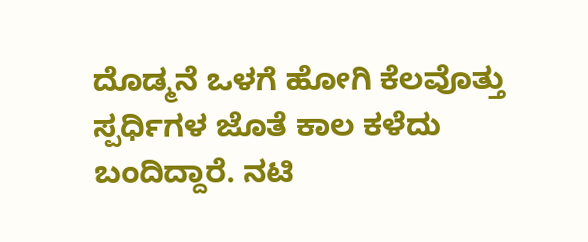ದೊಡ್ಮನೆ ಒಳಗೆ ಹೋಗಿ ಕೆಲವೊತ್ತು ಸ್ಪರ್ಧಿಗಳ ಜೊತೆ ಕಾಲ ಕಳೆದು ಬಂದಿದ್ದಾರೆ. ನಟಿ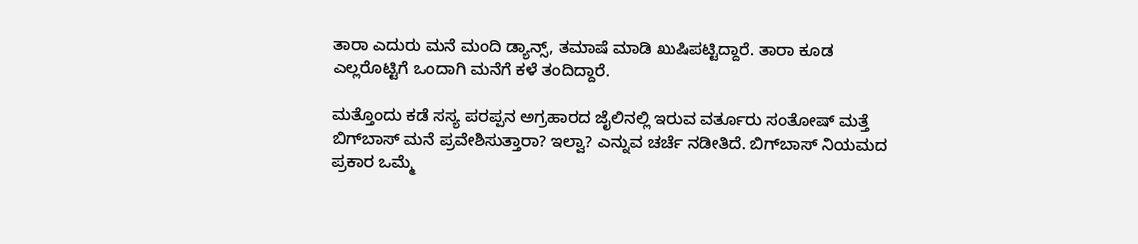ತಾರಾ ಎದುರು ಮನೆ ಮಂದಿ ಡ್ಯಾನ್ಸ್, ತಮಾಷೆ ಮಾಡಿ ಖುಷಿಪಟ್ಟಿದ್ದಾರೆ. ತಾರಾ ಕೂಡ ಎಲ್ಲರೊಟ್ಟಿಗೆ ಒಂದಾಗಿ ಮನೆಗೆ ಕಳೆ ತಂದಿದ್ದಾರೆ.

ಮತ್ತೊಂದು ಕಡೆ ಸಸ್ಯ ಪರಪ್ಪನ ಅಗ್ರಹಾರದ ಜೈಲಿನಲ್ಲಿ ಇರುವ ವರ್ತೂರು ಸಂತೋಷ್ ಮತ್ತೆ ಬಿಗ್‌ಬಾಸ್ ಮನೆ ಪ್ರವೇಶಿಸುತ್ತಾರಾ? ಇಲ್ವಾ? ಎನ್ನುವ ಚರ್ಚೆ ನಡೀತಿದೆ. ಬಿಗ್‌ಬಾಸ್ ನಿಯಮದ ಪ್ರಕಾರ ಒಮ್ಮೆ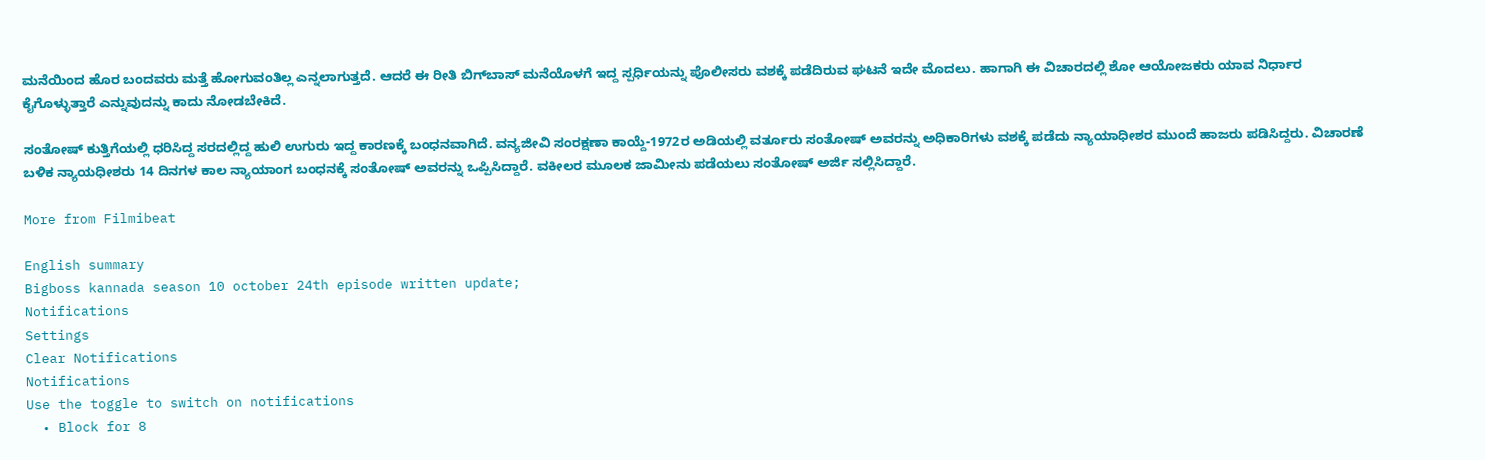ಮನೆಯಿಂದ ಹೊರ ಬಂದವರು ಮತ್ತೆ ಹೋಗುವಂತಿಲ್ಲ ಎನ್ನಲಾಗುತ್ತದೆ. ಆದರೆ ಈ ರೀತಿ ಬಿಗ್‌ಬಾಸ್ ಮನೆಯೊಳಗೆ ಇದ್ದ ಸ್ಪರ್ಧಿಯನ್ನು ಪೊಲೀಸರು ವಶಕ್ಕೆ ಪಡೆದಿರುವ ಘಟನೆ ಇದೇ ಮೊದಲು. ಹಾಗಾಗಿ ಈ ವಿಚಾರದಲ್ಲಿ ಶೋ ಆಯೋಜಕರು ಯಾವ ನಿರ್ಧಾರ ಕೈಗೊಳ್ಳುತ್ತಾರೆ ಎನ್ನುವುದನ್ನು ಕಾದು ನೋಡಬೇಕಿದೆ.

ಸಂತೋಷ್ ಕುತ್ತಿಗೆಯಲ್ಲಿ ಧರಿಸಿದ್ದ ಸರದಲ್ಲಿದ್ದ ಹುಲಿ ಉಗುರು ಇದ್ದ ಕಾರಣಕ್ಕೆ ಬಂಧನವಾಗಿದೆ. ವನ್ಯಜೀವಿ ಸಂರಕ್ಷಣಾ ಕಾಯ್ದೆ-1972ರ ಅಡಿಯಲ್ಲಿ ವರ್ತೂರು ಸಂತೋಷ್ ಅವರನ್ನು ಅಧಿಕಾರಿಗಳು ವಶಕ್ಕೆ ಪಡೆದು ನ್ಯಾಯಾಧೀಶರ ಮುಂದೆ ಹಾಜರು ಪಡಿಸಿದ್ದರು. ವಿಚಾರಣೆ ಬಳಿಕ ನ್ಯಾಯಧೀಶರು 14 ದಿನಗಳ ಕಾಲ ನ್ಯಾಯಾಂಗ ಬಂಧನಕ್ಕೆ ಸಂತೋಷ್ ಅವರನ್ನು ಒಪ್ಪಿಸಿದ್ದಾರೆ. ವಕೀಲರ ಮೂಲಕ ಜಾಮೀನು ಪಡೆಯಲು ಸಂತೋಷ್ ಅರ್ಜಿ ಸಲ್ಲಿಸಿದ್ದಾರೆ.

More from Filmibeat

English summary
Bigboss kannada season 10 october 24th episode written update;
Notifications
Settings
Clear Notifications
Notifications
Use the toggle to switch on notifications
  • Block for 8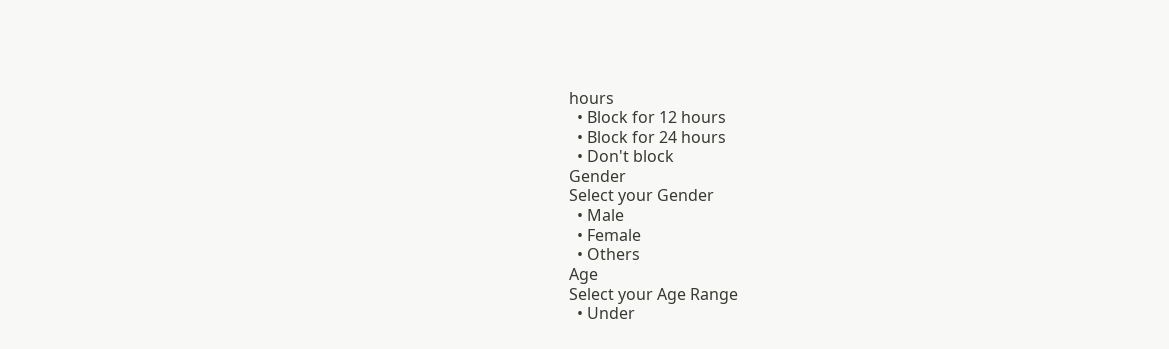hours
  • Block for 12 hours
  • Block for 24 hours
  • Don't block
Gender
Select your Gender
  • Male
  • Female
  • Others
Age
Select your Age Range
  • Under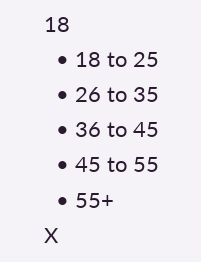18
  • 18 to 25
  • 26 to 35
  • 36 to 45
  • 45 to 55
  • 55+
X